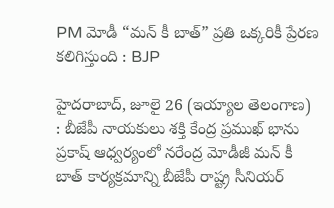PM మోడీ “మన్ కీ బాత్” ప్రతి ఒక్కరికీ ప్రేరణ కలిగిస్తుంది : BJP

హైదరాబాద్, జూలై 26 (ఇయ్యాల తెలంగాణ) : బీజేపీ నాయకులు శక్తి కేంద్ర ప్రముఖ్ భాను ప్రకాష్ ఆధ్వర్యంలో నరేంద్ర మోడీజీ మన్ కీ బాత్ కార్యక్రమాన్ని బీజేపీ రాష్ట్ర సీనియర్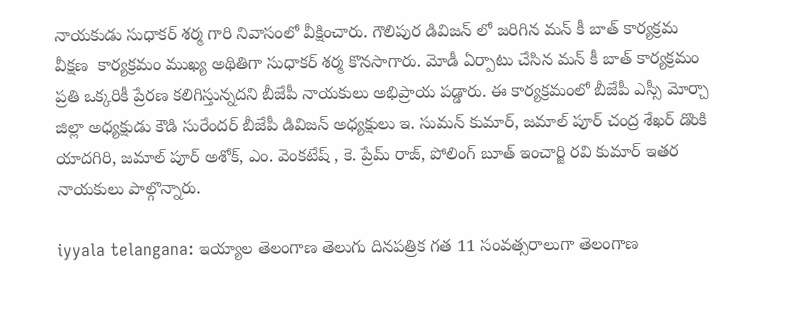నాయకుడు సుధాకర్ శర్మ గారి నివాసంలో వీక్షించారు. గౌలిపుర డివిజన్ లో జరిగిన మన్ కీ బాత్ కార్యక్రమ వీక్షణ  కార్యక్రమం ముఖ్య అథితిగా సుధాకర్ శర్మ కొనసాగారు. మోడీ ఏర్పాటు చేసిన మన్ కీ బాత్ కార్యక్రమం ప్రతి ఒక్కరికీ ప్రేరణ కలిగిస్తున్నదని బీజేపీ నాయకులు అభిప్రాయ పడ్డారు. ఈ కార్యక్రమంలో బీజేపీ ఎస్సీ మోర్చా జిల్లా అధ్యక్షుడు కౌడి సురేందర్ బీజేపీ డివిజన్ అధ్యక్షులు ఇ. సుమన్ కుమార్, జమాల్ పూర్ చంద్ర శేఖర్ డొంకి యాదగిరి, జమాల్ పూర్ అశోక్, ఎం. వెంకటేష్ , కె. ప్రేమ్ రాజ్, పోలింగ్ బూత్ ఇంచార్జి రవి కుమార్ ఇతర నాయకులు పాల్గొన్నారు.

iyyala telangana: ఇయ్యాల తెలంగాణ తెలుగు దినపత్రిక గత 11 సంవత్సరాలుగా తెలంగాణ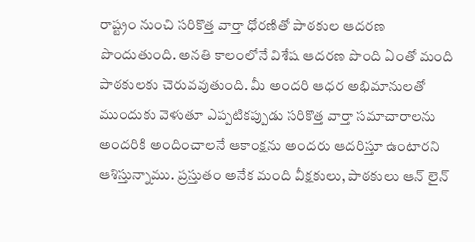రాష్ట్రం నుంచి సరికొత్త వార్తా ధోరణితో పాఠకుల ఆదరణ పొందుతుంది. అనతి కాలంలోనే విశేష ఆదరణ పొంది ఏంతో మంది పాఠకులకు చెరువవుతుంది. మీ అందరి ఆధర అభిమానులతో ముందుకు వెళుతూ ఎప్పటికప్పుడు సరికొత్త వార్తా సమాచారాలను అందరికి అందించాలనే ఆకాంక్షను అందరు ఆదరిస్తూ ఉంటారని ఆశిస్తున్నాము. ప్రస్తుతం అనేక మంది వీక్షకులు, పాఠకులు ఆన్ లైన్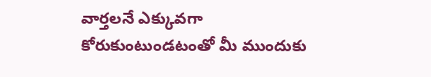వార్తలనే ఎక్కువగా కోరుకుంటుండటంతో మీ ముందుకు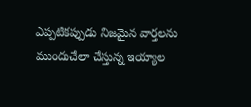ఎప్పటికప్పుడు నిజమైన వార్తలను ముందుచేలా చేస్తున్న ఇయ్యాల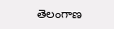తెలంగాణ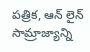పత్రిక, ఆన్ లైన్ సామ్రాజ్యాన్ని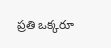ప్రతి ఒక్కరూ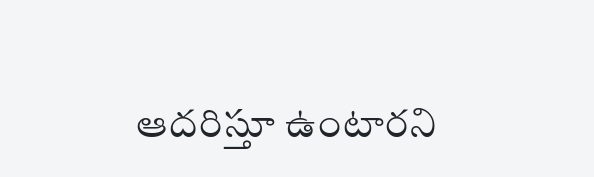ఆదరిస్తూ ఉంటారని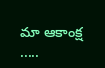మా ఆకాంక్ష .....